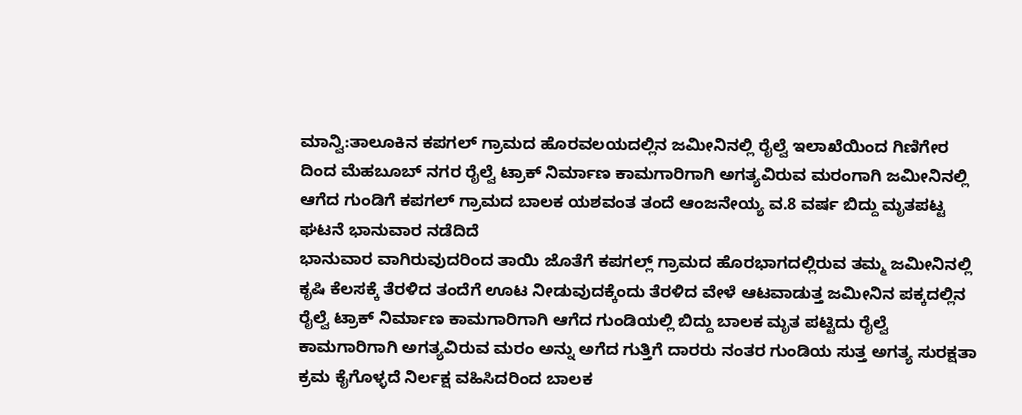ಮಾನ್ವಿ:ತಾಲೂಕಿನ ಕಪಗಲ್ ಗ್ರಾಮದ ಹೊರವಲಯದಲ್ಲಿನ ಜಮೀನಿನಲ್ಲಿ ರೈಲ್ವೆ ಇಲಾಖೆಯಿಂದ ಗಿಣಿಗೇರ ದಿಂದ ಮೆಹಬೂಬ್ ನಗರ ರೈಲ್ವೆ ಟ್ರಾಕ್ ನಿರ್ಮಾಣ ಕಾಮಗಾರಿಗಾಗಿ ಅಗತ್ಯವಿರುವ ಮರಂಗಾಗಿ ಜಮೀನಿನಲ್ಲಿ ಆಗೆದ ಗುಂಡಿಗೆ ಕಪಗಲ್ ಗ್ರಾಮದ ಬಾಲಕ ಯಶವಂತ ತಂದೆ ಆಂಜನೇಯ್ಯ ವ.8 ವರ್ಷ ಬಿದ್ದು ಮೃತಪಟ್ಟ ಘಟನೆ ಭಾನುವಾರ ನಡೆದಿದೆ
ಭಾನುವಾರ ವಾಗಿರುವುದರಿಂದ ತಾಯಿ ಜೊತೆಗೆ ಕಪಗಲ್ಲ್ ಗ್ರಾಮದ ಹೊರಭಾಗದಲ್ಲಿರುವ ತಮ್ಮ ಜಮೀನಿನಲ್ಲಿ ಕೃಷಿ ಕೆಲಸಕ್ಕೆ ತೆರಳಿದ ತಂದೆಗೆ ಊಟ ನೀಡುವುದಕ್ಕೆಂದು ತೆರಳಿದ ವೇಳೆ ಆಟವಾಡುತ್ತ ಜಮೀನಿನ ಪಕ್ಕದಲ್ಲಿನ ರೈಲ್ವೆ ಟ್ರಾಕ್ ನಿರ್ಮಾಣ ಕಾಮಗಾರಿಗಾಗಿ ಆಗೆದ ಗುಂಡಿಯಲ್ಲಿ ಬಿದ್ದು ಬಾಲಕ ಮೃತ ಪಟ್ಟಿದು ರೈಲ್ವೆ ಕಾಮಗಾರಿಗಾಗಿ ಅಗತ್ಯವಿರುವ ಮರಂ ಅನ್ನು ಅಗೆದ ಗುತ್ತಿಗೆ ದಾರರು ನಂತರ ಗುಂಡಿಯ ಸುತ್ತ ಅಗತ್ಯ ಸುರಕ್ಷತಾ ಕ್ರಮ ಕೈಗೊಳ್ಳದೆ ನಿರ್ಲಕ್ಷ ವಹಿಸಿದರಿಂದ ಬಾಲಕ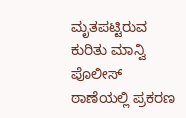ಮೃತಪಟ್ಟಿರುವ ಕುರಿತು ಮಾನ್ವಿ ಪೊಲೀಸ್ ಠಾಣೆಯಲ್ಲಿ ಪ್ರಕರಣ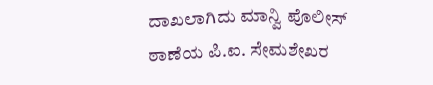ದಾಖಲಾಗಿದು ಮಾನ್ವಿ ಪೊಲೀಸ್ ಠಾಣೆಯ ಪಿ.ಐ. ಸೇಮಶೇಖರ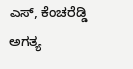ಎಸ್, ಕೆಂಚರೆಡ್ಡಿ ಅಗತ್ಯ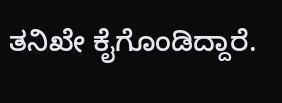ತನಿಖೇ ಕೈಗೊಂಡಿದ್ದಾರೆ.